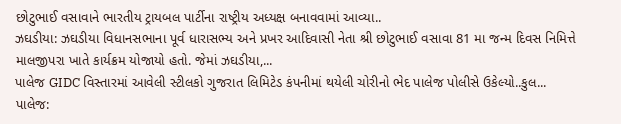છોટુભાઈ વસાવાને ભારતીય ટ્રાયબલ પાર્ટીના રાષ્ટ્રીય અધ્યક્ષ બનાવવામાં આવ્યા..
ઝઘડીયા: ઝઘડીયા વિધાનસભાના પૂર્વ ધારાસભ્ય અને પ્રખર આદિવાસી નેતા શ્રી છોટુભાઈ વસાવા 81 મા જન્મ દિવસ નિમિત્તે માલજીપરા ખાતે કાર્યક્રમ યોજાયો હતો. જેમાં ઝઘડીયા,...
પાલેજ GIDC વિસ્તારમાં આવેલી સ્ટીલકો ગુજરાત લિમિટેડ કંપનીમાં થયેલી ચોરીનો ભેદ પાલેજ પોલીસે ઉકેલ્યો..કુલ...
પાલેજ: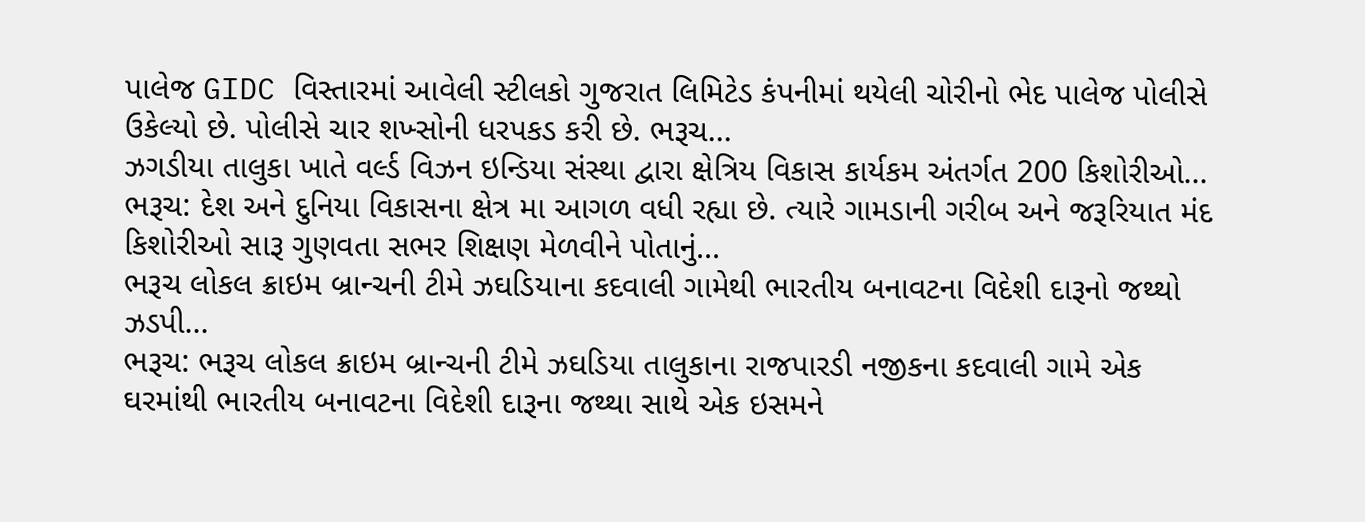પાલેજ GIDC વિસ્તારમાં આવેલી સ્ટીલકો ગુજરાત લિમિટેડ કંપનીમાં થયેલી ચોરીનો ભેદ પાલેજ પોલીસે ઉકેલ્યો છે. પોલીસે ચાર શખ્સોની ધરપકડ કરી છે. ભરૂચ...
ઝગડીયા તાલુકા ખાતે વર્લ્ડ વિઝન ઇન્ડિયા સંસ્થા દ્વારા ક્ષેત્રિય વિકાસ કાર્યકમ અંતર્ગત 200 કિશોરીઓ...
ભરૂચ: દેશ અને દુનિયા વિકાસના ક્ષેત્ર મા આગળ વધી રહ્યા છે. ત્યારે ગામડાની ગરીબ અને જરૂરિયાત મંદ કિશોરીઓ સારૂ ગુણવતા સભર શિક્ષણ મેળવીને પોતાનું...
ભરૂચ લોકલ ક્રાઇમ બ્રાન્ચની ટીમે ઝઘડિયાના કદવાલી ગામેથી ભારતીય બનાવટના વિદેશી દારૂનો જથ્થો ઝડપી...
ભરૂચ: ભરૂચ લોકલ ક્રાઇમ બ્રાન્ચની ટીમે ઝઘડિયા તાલુકાના રાજપારડી નજીકના કદવાલી ગામે એક ઘરમાંથી ભારતીય બનાવટના વિદેશી દારૂના જથ્થા સાથે એક ઇસમને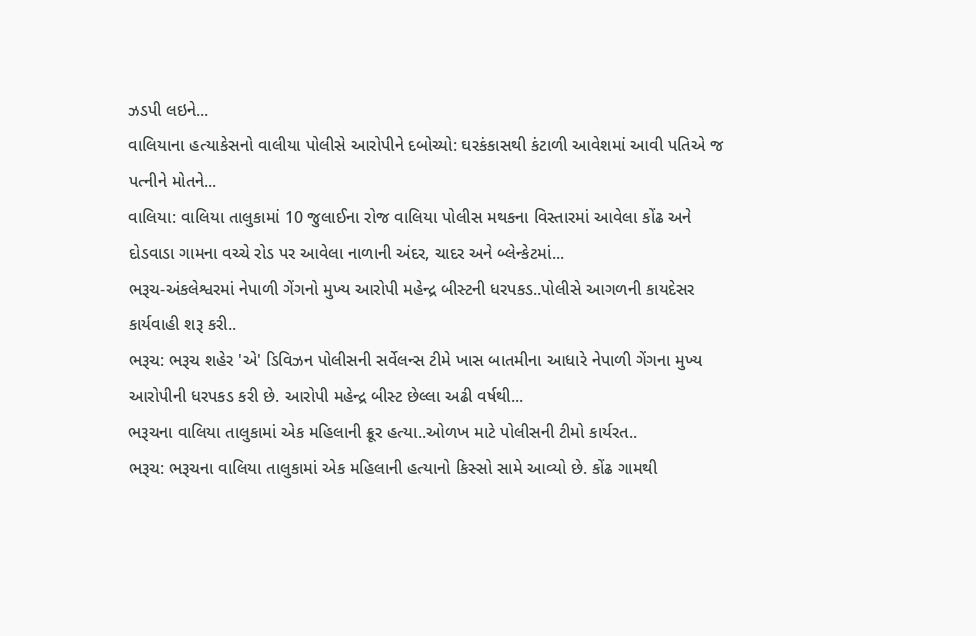ઝડપી લઇને...
વાલિયાના હત્યાકેસનો વાલીયા પોલીસે આરોપીને દબોચ્યો: ઘરકંકાસથી કંટાળી આવેશમાં આવી પતિએ જ પત્નીને મોતને...
વાલિયા: વાલિયા તાલુકામાં 10 જુલાઈના રોજ વાલિયા પોલીસ મથકના વિસ્તારમાં આવેલા કોંઢ અને દોડવાડા ગામના વચ્ચે રોડ પર આવેલા નાળાની અંદર, ચાદર અને બ્લેન્કેટમાં...
ભરૂચ-અંકલેશ્વરમાં નેપાળી ગેંગનો મુખ્ય આરોપી મહેન્દ્ર બીસ્ટની ધરપકડ..પોલીસે આગળની કાયદેસર કાર્યવાહી શરૂ કરી..
ભરૂચ: ભરૂચ શહેર 'એ' ડિવિઝન પોલીસની સર્વેલન્સ ટીમે ખાસ બાતમીના આધારે નેપાળી ગેંગના મુખ્ય આરોપીની ધરપકડ કરી છે. આરોપી મહેન્દ્ર બીસ્ટ છેલ્લા અઢી વર્ષથી...
ભરૂચના વાલિયા તાલુકામાં એક મહિલાની ક્રૂર હત્યા..ઓળખ માટે પોલીસની ટીમો કાર્યરત..
ભરૂચ: ભરૂચના વાલિયા તાલુકામાં એક મહિલાની હત્યાનો કિસ્સો સામે આવ્યો છે. કોંઢ ગામથી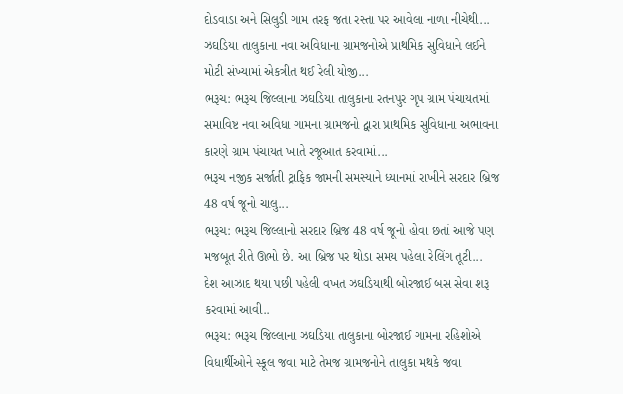દોડવાડા અને સિલુડી ગામ તરફ જતા રસ્તા પર આવેલા નાળા નીચેથી...
ઝઘડિયા તાલુકાના નવા અવિધાના ગ્રામજનોએ પ્રાથમિક સુવિધાને લઈને મોટી સંખ્યામાં એકત્રીત થઈ રેલી યોજી...
ભરૂચ: ભરૂચ જિલ્લાના ઝઘડિયા તાલુકાના રતનપુર ગૃપ ગ્રામ પંચાયતમાં સમાવિષ્ટ નવા અવિધા ગામના ગ્રામજનો દ્વારા પ્રાથમિક સુવિધાના અભાવના કારણે ગ્રામ પંચાયત ખાતે રજૂઆત કરવામાં...
ભરૂચ નજીક સર્જાતી ટ્રાફિક જામની સમસ્યાને ધ્યાનમાં રાખીને સરદાર બ્રિજ 48 વર્ષ જૂનો ચાલુ...
ભરૂચ: ભરૂચ જિલ્લાનો સરદાર બ્રિજ 48 વર્ષ જૂનો હોવા છતાં આજે પણ મજબૂત રીતે ઊભો છે. આ બ્રિજ પર થોડા સમય પહેલા રેલિંગ તૂટી...
દેશ આઝાદ થયા પછી પહેલી વખત ઝઘડિયાથી બોરજાઈ બસ સેવા શરૂ કરવામાં આવી..
ભરૂચ: ભરૂચ જિલ્લાના ઝઘડિયા તાલુકાના બોરજાઈ ગામના રહિશોએ વિધાર્થીઓને સ્કૂલ જવા માટે તેમજ ગ્રામજનોને તાલુકા મથકે જવા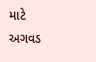માટે અગવડ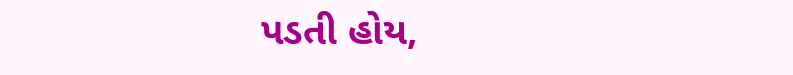પડતી હોય,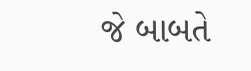જે બાબતે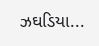ઝઘડિયા...